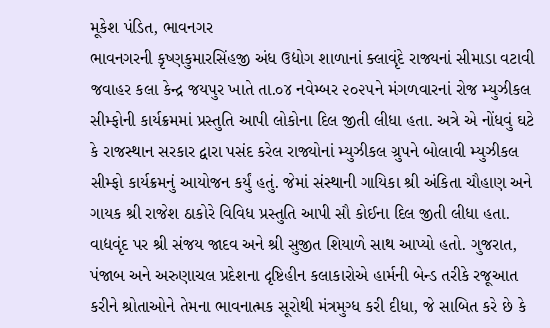મૂકેશ પંડિત, ભાવનગર
ભાવનગરની કૃષ્ણકુમારસિંહજી અંધ ઉદ્યોગ શાળાનાં ક્લાવૃંદે રાજ્યનાં સીમાડા વટાવી જવાહર કલા કેન્દ્ર જયપુર ખાતે તા.૦૪ નવેમ્બર ૨૦૨૫ને મંગળવારનાં રોજ મ્યુઝીકલ સીમ્ફોની કાર્યક્રમમાં પ્રસ્તુતિ આપી લોકોના દિલ જીતી લીધા હતા. અત્રે એ નોંધવું ઘટે કે રાજસ્થાન સરકાર દ્વારા પસંદ કરેલ રાજ્યોનાં મ્યુઝીકલ ગ્રુપને બોલાવી મ્યુઝીકલ સીમ્ફો કાર્યક્રમનું આયોજન કર્યું હતું. જેમાં સંસ્થાની ગાયિકા શ્રી અંકિતા ચૌહાણ અને ગાયક શ્રી રાજેશ ઠાકોરે વિવિધ પ્રસ્તુતિ આપી સૌ કોઈના દિલ જીતી લીધા હતા. વાદ્યવૃંદ પર શ્રી સંજય જાદવ અને શ્રી સુજીત શિયાળે સાથ આપ્યો હતો. ગુજરાત, પંજાબ અને અરુણાચલ પ્રદેશના દૃષ્ટિહીન કલાકારોએ હાર્મની બેન્ડ તરીકે રજૂઆત કરીને શ્રોતાઓને તેમના ભાવનાત્મક સૂરોથી મંત્રમુગ્ધ કરી દીધા, જે સાબિત કરે છે કે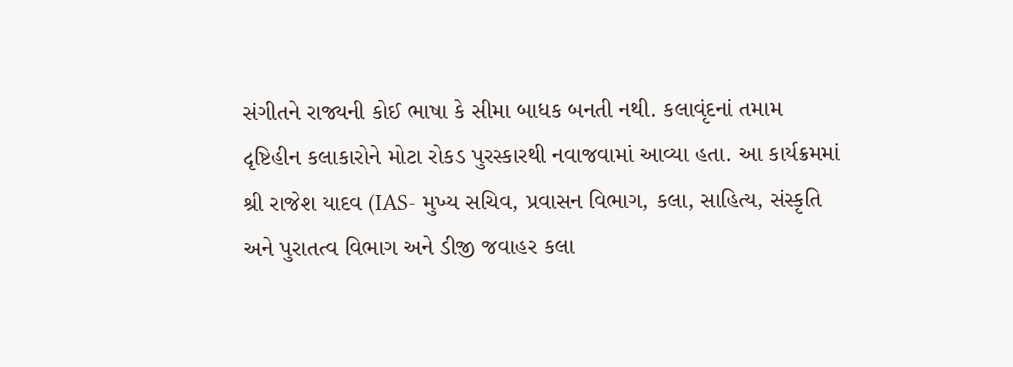સંગીતને રાજ્યની કોઈ ભાષા કે સીમા બાધક બનતી નથી. કલાવૃંદનાં તમામ દૃષ્ટિહીન કલાકારોને મોટા રોકડ પુરસ્કારથી નવાજવામાં આવ્યા હતા. આ કાર્યક્રમમાં શ્રી રાજેશ યાદવ (IAS- મુખ્ય સચિવ, પ્રવાસન વિભાગ, કલા, સાહિત્ય, સંસ્કૃતિ અને પુરાતત્વ વિભાગ અને ડીજી જવાહર કલા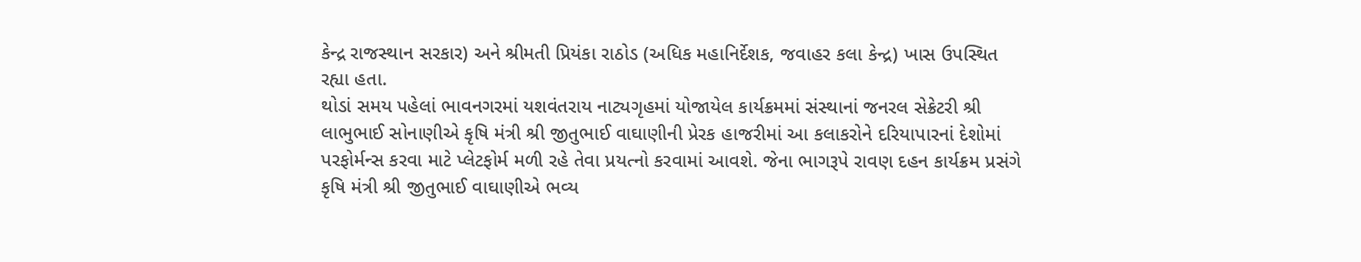કેન્દ્ર રાજસ્થાન સરકાર) અને શ્રીમતી પ્રિયંકા રાઠોડ (અધિક મહાનિર્દેશક, જવાહર કલા કેન્દ્ર) ખાસ ઉપસ્થિત રહ્યા હતા.
થોડાં સમય પહેલાં ભાવનગરમાં યશવંતરાય નાટ્યગૃહમાં યોજાયેલ કાર્યક્રમમાં સંસ્થાનાં જનરલ સેક્રેટરી શ્રી લાભુભાઈ સોનાણીએ કૃષિ મંત્રી શ્રી જીતુભાઈ વાઘાણીની પ્રેરક હાજરીમાં આ કલાકરોને દરિયાપારનાં દેશોમાં પરફોર્મન્સ કરવા માટે પ્લેટફોર્મ મળી રહે તેવા પ્રયત્નો કરવામાં આવશે. જેના ભાગરૂપે રાવણ દહન કાર્યક્રમ પ્રસંગે કૃષિ મંત્રી શ્રી જીતુભાઈ વાઘાણીએ ભવ્ય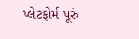પ્લેટફોર્મ પૂરું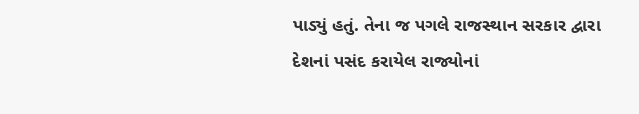પાડ્યું હતું. તેના જ પગલે રાજસ્થાન સરકાર દ્વારા દેશનાં પસંદ કરાયેલ રાજ્યોનાં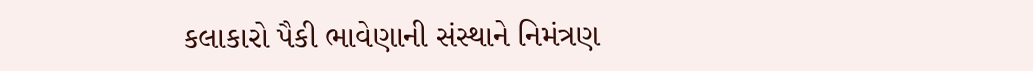કલાકારો પૈકી ભાવેણાની સંસ્થાને નિમંત્રણ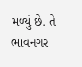મળ્યું છે. તે ભાવનગર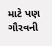માટે પણ ગૌરવની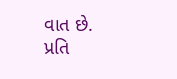વાત છે.
પ્રતિ